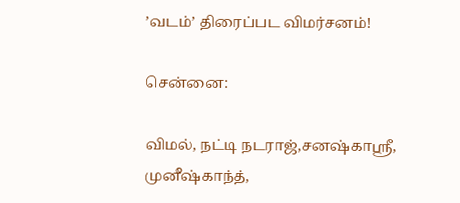’வடம்’ திரைப்பட விமர்சனம்!

சென்னை:

விமல், நட்டி நடராஜ்,சனஷ்காஸ்ரீ, முனீஷ்காந்த்,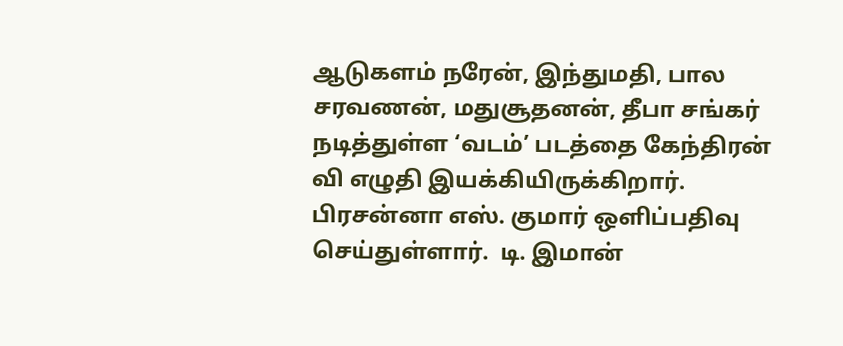ஆடுகளம் நரேன், இந்துமதி, பால சரவணன், மதுசூதனன், தீபா சங்கர் நடித்துள்ள ‘வடம்’ படத்தை கேந்திரன் வி எழுதி இயக்கியிருக்கிறார். பிரசன்னா எஸ். குமார் ஒளிப்பதிவு செய்துள்ளார்.  டி. இமான்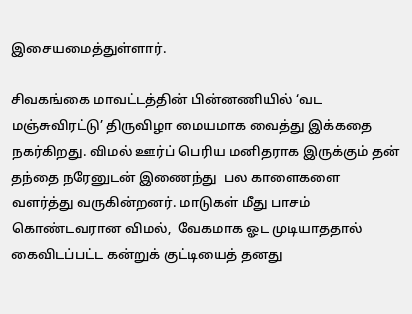இசையமைத்துள்ளார்.

சிவகங்கை மாவட்டத்தின் பின்னணியில் ‘வட மஞ்சுவிரட்டு’ திருவிழா மையமாக வைத்து இக்கதை நகர்கிறது. விமல் ஊர்ப் பெரிய மனிதராக இருக்கும் தன் தந்தை நரேனுடன் இணைந்து  பல காளைகளை வளர்த்து வருகின்றனர். மாடுகள் மீது பாசம் கொண்டவரான விமல்,  வேகமாக ஓட முடியாததால் கைவிடப்பட்ட கன்றுக் குட்டியைத் தனது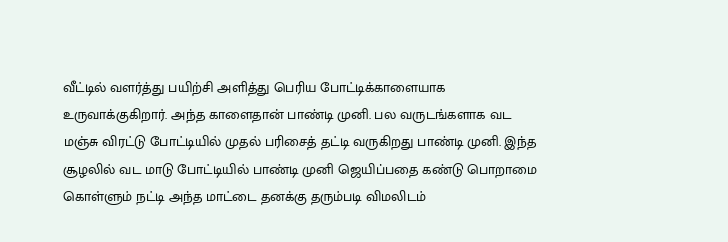வீட்டில் வளர்த்து பயிற்சி அளித்து பெரிய போட்டிக்காளையாக உருவாக்குகிறார். அந்த காளைதான் பாண்டி முனி. பல வருடங்களாக வட மஞ்சு விரட்டு போட்டியில் முதல் பரிசைத் தட்டி வருகிறது பாண்டி முனி. இந்த சூழலில் வட மாடு போட்டியில் பாண்டி முனி ஜெயிப்பதை கண்டு பொறாமை கொள்ளும் நட்டி அந்த மாட்டை தனக்கு தரும்படி விமலிடம்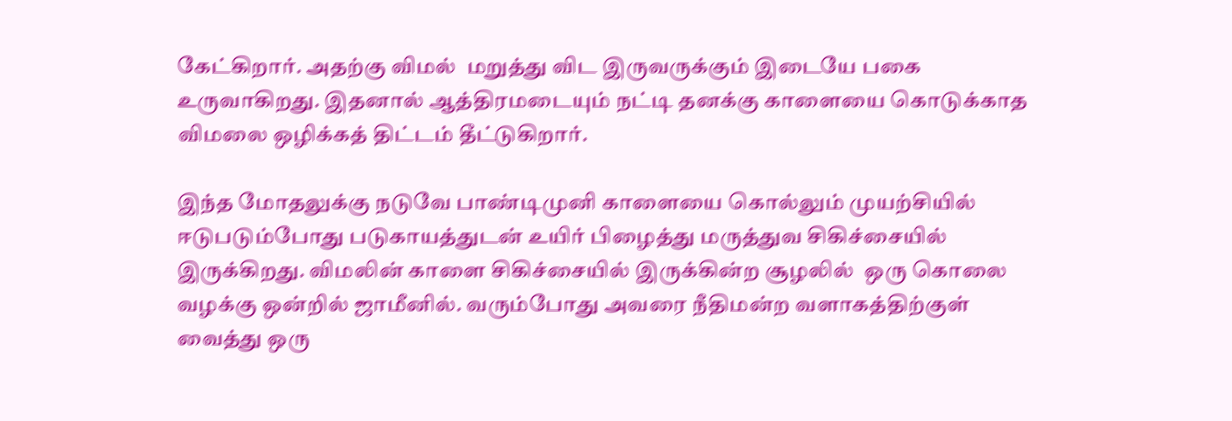கேட்கிறார். அதற்கு விமல்  மறுத்து விட இருவருக்கும் இடையே பகை உருவாகிறது. இதனால் ஆத்திரமடையும் நட்டி தனக்கு காளையை கொடுக்காத விமலை ஒழிக்கத் திட்டம் தீட்டுகிறார்.

இந்த மோதலுக்கு நடுவே பாண்டிமுனி காளையை கொல்லும் முயற்சியில் ஈடுபடும்போது படுகாயத்துடன் உயிர் பிழைத்து மருத்துவ சிகிச்சையில் இருக்கிறது. விமலின் காளை சிகிச்சையில் இருக்கின்ற சூழலில்  ஒரு கொலை வழக்கு ஒன்றில் ஜாமீனில். வரும்போது அவரை நீதிமன்ற வளாகத்திற்குள் வைத்து ஒரு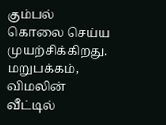கும்பல் கொலை செய்ய முயற்சிக்கிறது. மறுபக்கம், விமலின் வீட்டில்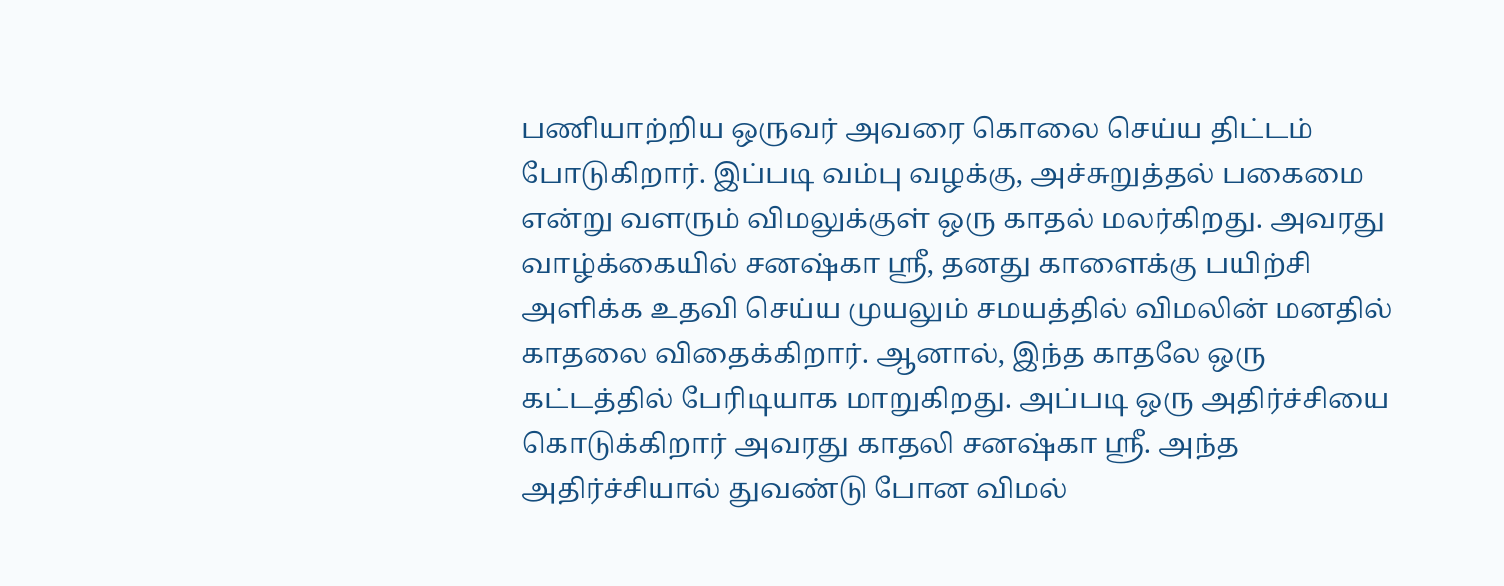பணியாற்றிய ஒருவர் அவரை கொலை செய்ய திட்டம் போடுகிறார். இப்படி வம்பு வழக்கு, அச்சுறுத்தல் பகைமை என்று வளரும் விமலுக்குள் ஒரு காதல் மலர்கிறது. அவரது வாழ்க்கையில் சனஷ்கா ஸ்ரீ, தனது காளைக்கு பயிற்சி அளிக்க உதவி செய்ய முயலும் சமயத்தில் விமலின் மனதில் காதலை விதைக்கிறார். ஆனால், இந்த காதலே ஒரு கட்டத்தில் பேரிடியாக மாறுகிறது. அப்படி ஒரு அதிர்ச்சியை கொடுக்கிறார் அவரது காதலி சனஷ்கா ஸ்ரீ. அந்த அதிர்ச்சியால் துவண்டு போன விமல்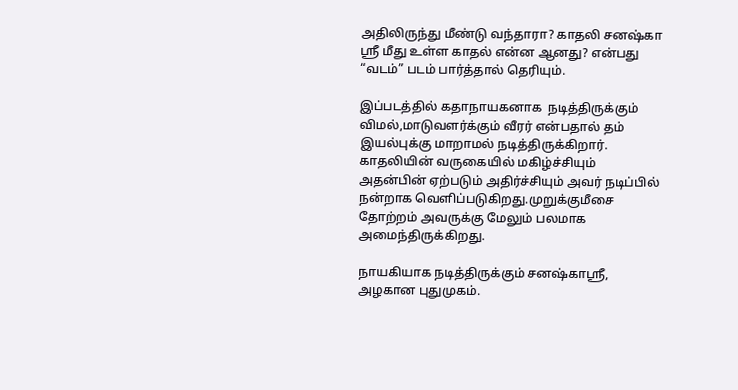அதிலிருந்து மீண்டு வந்தாரா? காதலி சனஷ்கா ஸ்ரீ மீது உள்ள காதல் என்ன ஆனது? என்பது “வடம்” படம் பார்த்தால் தெரியும்.

இப்படத்தில் கதாநாயகனாக  நடித்திருக்கும் விமல்,மாடுவளர்க்கும் வீரர் என்பதால் தம் இயல்புக்கு மாறாமல் நடித்திருக்கிறார். காதலியின் வருகையில் மகிழ்ச்சியும் அதன்பின் ஏற்படும் அதிர்ச்சியும் அவர் நடிப்பில் நன்றாக வெளிப்படுகிறது.முறுக்குமீசை தோற்றம் அவருக்கு மேலும் பலமாக அமைந்திருக்கிறது.

நாயகியாக நடித்திருக்கும் சனஷ்காஸ்ரீ, அழகான புதுமுகம்.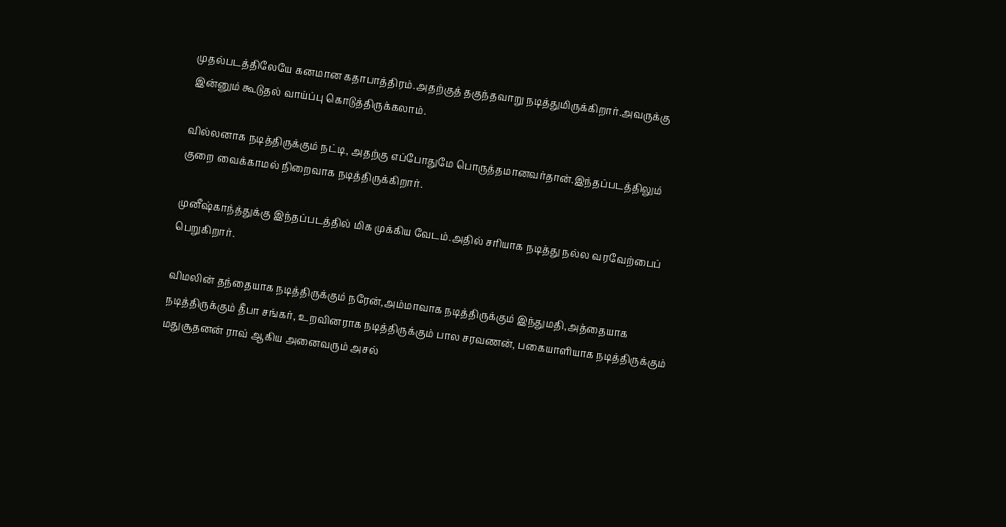முதல்படத்திலேயே கனமான கதாபாத்திரம்.அதற்குத் தகுந்தவாறு நடித்துமிருக்கிறார்.அவருக்கு இன்னும் கூடுதல் வாய்ப்பு கொடுத்திருக்கலாம்.

வில்லனாக நடித்திருக்கும் நட்டி, அதற்கு எப்போதுமே பொருத்தமானவர்தான்.இந்தப்படத்திலும் குறை வைக்காமல் நிறைவாக நடித்திருக்கிறார்.

முனீஷ்காந்த்துக்கு இந்தப்படத்தில் மிக முக்கிய வேடம்.அதில் சரியாக நடித்து நல்ல வரவேற்பைப் பெறுகிறார்.

விமலின் தந்தையாக நடித்திருக்கும் நரேன்,அம்மாவாக நடித்திருக்கும் இந்துமதி,அத்தையாக நடித்திருக்கும் தீபா சங்கர், உறவினராக நடித்திருக்கும் பால சரவணன், பகையாளியாக நடித்திருக்கும் மதுசூதனன் ராவ் ஆகிய அனைவரும் அசல்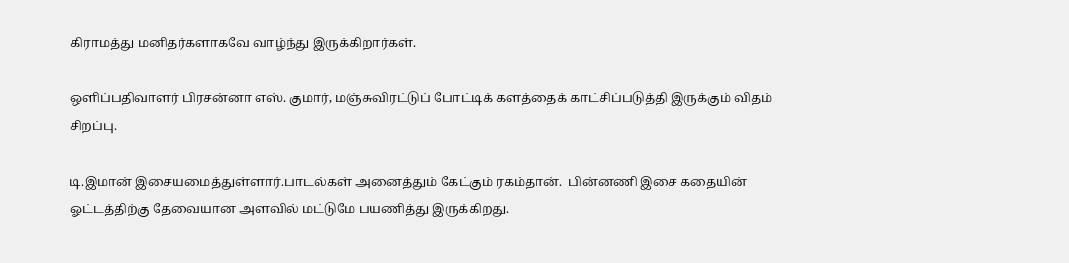கிராமத்து மனிதர்களாகவே வாழ்ந்து இருக்கிறார்கள்.

ஒளிப்பதிவாளர் பிரசன்னா எஸ். குமார், மஞ்சுவிரட்டுப் போட்டிக் களத்தைக் காட்சிப்படுத்தி இருக்கும் விதம் சிறப்பு.

டி.இமான் இசையமைத்துள்ளார்.பாடல்கள் அனைத்தும் கேட்கும் ரகம்தான்.  பின்னணி இசை கதையின் ஓட்டத்திற்கு தேவையான அளவில் மட்டுமே பயணித்து இருக்கிறது.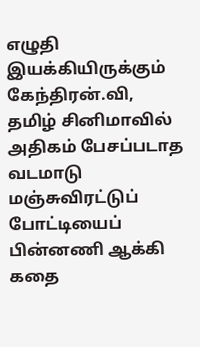எழுதி இயக்கியிருக்கும் கேந்திரன்.வி, தமிழ் சினிமாவில் அதிகம் பேசப்படாத வடமாடு மஞ்சுவிரட்டுப் போட்டியைப் பின்னணி ஆக்கி கதை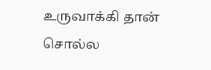உருவாக்கி தான் சொல்ல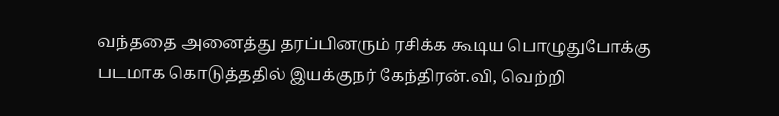வந்ததை அனைத்து தரப்பினரும் ரசிக்க கூடிய பொழுதுபோக்கு படமாக கொடுத்ததில் இயக்குநர் கேந்திரன்.வி, வெற்றி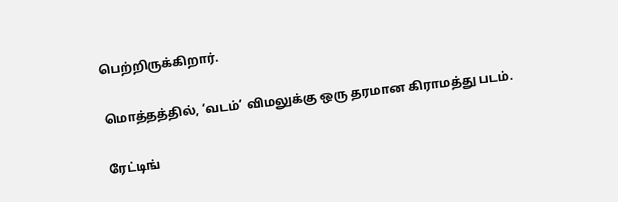பெற்றிருக்கிறார்.

மொத்தத்தில், ‘வடம்’ விமலுக்கு ஒரு தரமான கிராமத்து படம்.

ரேட்டிங்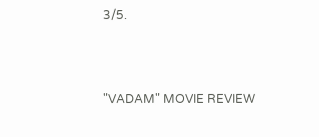3/5.



"VADAM" MOVIE REVIEW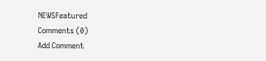NEWSFeatured
Comments (0)
Add Comment